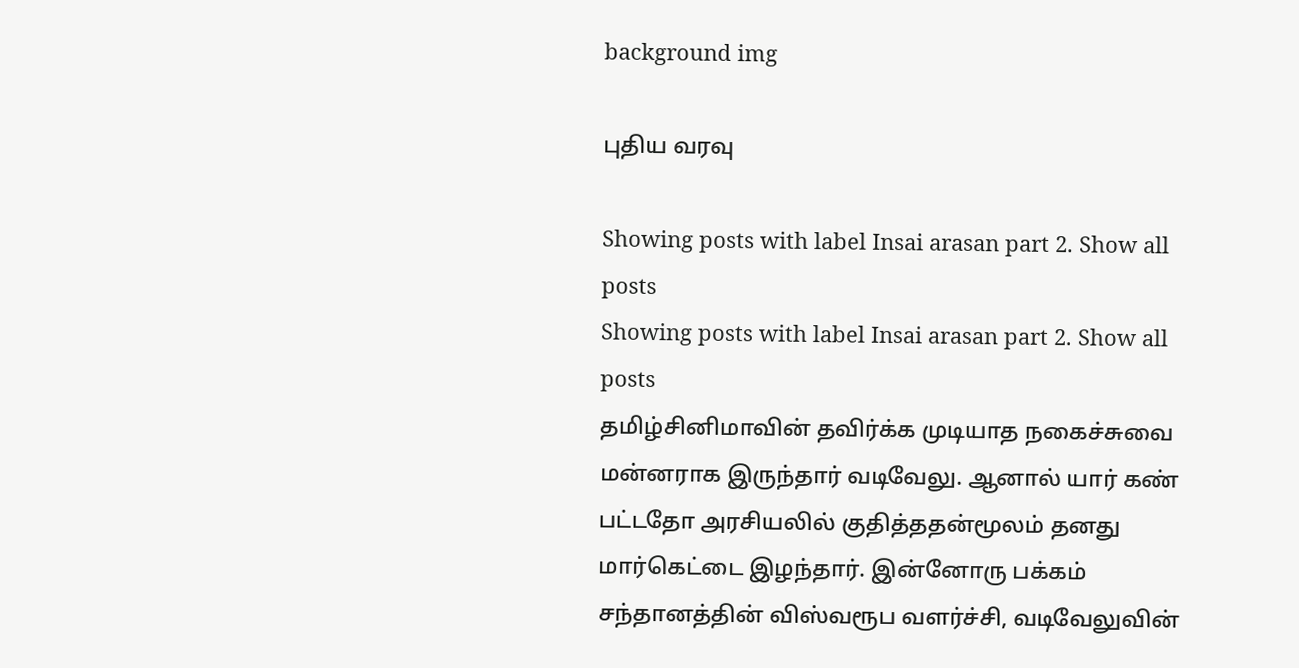background img

புதிய வரவு

Showing posts with label Insai arasan part 2. Show all posts
Showing posts with label Insai arasan part 2. Show all posts
தமிழ்சினிமாவின் தவிர்க்க முடியாத நகைச்சுவை மன்னராக இருந்தார் வடிவேலு. ஆனால் யார் கண் பட்டதோ அரசியலில் குதித்ததன்மூலம் தனது மார்கெட்டை இழந்தார். இன்னோரு பக்கம் சந்தானத்தின் விஸ்வரூப வளர்ச்சி, வடிவேலுவின்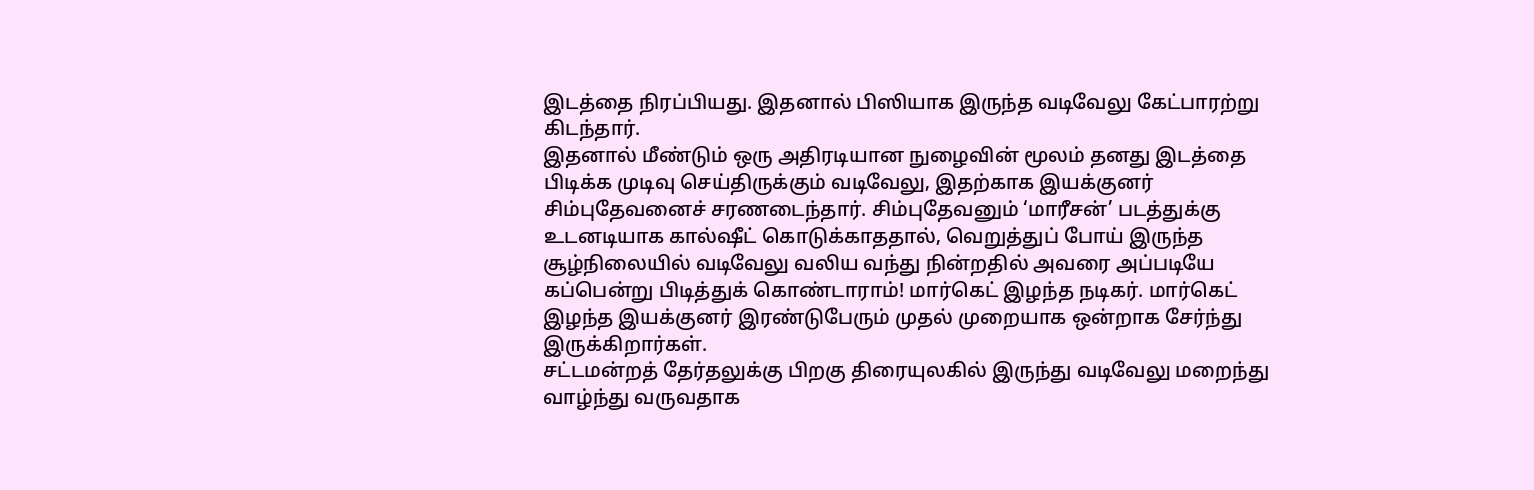இடத்தை நிரப்பியது. இதனால் பிஸியாக இருந்த வடிவேலு கேட்பாரற்று கிடந்தார்.
இதனால் மீண்டும் ஒரு அதிரடியான நுழைவின் மூலம் தனது இடத்தை பிடிக்க முடிவு செய்திருக்கும் வடிவேலு, இதற்காக இயக்குனர் சிம்புதேவனைச் சரணடைந்தார். சிம்புதேவனும் ‘மாரீசன்’ படத்துக்கு உடனடியாக கால்ஷீட் கொடுக்காததால், வெறுத்துப் போய் இருந்த சூழ்நிலையில் வடிவேலு வலிய வந்து நின்றதில் அவரை அப்படியே கப்பென்று பிடித்துக் கொண்டாராம்! மார்கெட் இழந்த நடிகர். மார்கெட் இழந்த இயக்குனர் இரண்டுபேரும் முதல் முறையாக ஒன்றாக சேர்ந்து இருக்கிறார்கள்.
சட்டமன்றத் தேர்தலுக்கு பிறகு திரையுலகில் இருந்து வடிவேலு மறைந்து வாழ்ந்து வருவதாக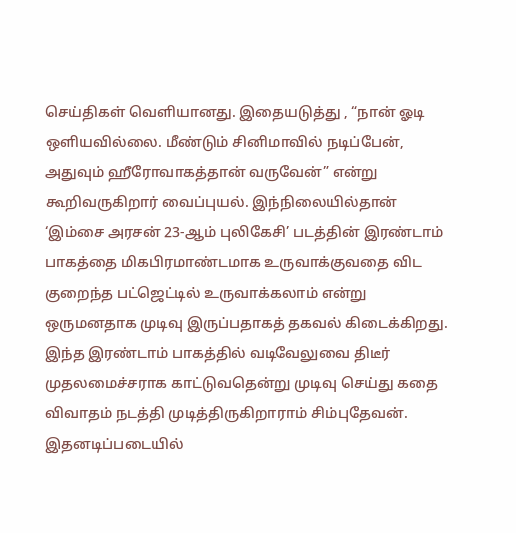செய்திகள் வெளியானது. இதையடுத்து , “நான் ஓடி ஒளியவில்லை. மீண்டும் சினிமாவில் நடிப்பேன், அதுவும் ஹீரோவாகத்தான் வருவேன்” என்று கூறிவருகிறார் வைப்புயல். இந்நிலையில்தான் ‘இம்சை அரசன் 23-ஆம் புலிகேசி’ படத்தின் இரண்டாம் பாகத்தை மிகபிரமாண்டமாக உருவாக்குவதை விட குறைந்த பட்ஜெட்டில் உருவாக்கலாம் என்று ஒருமனதாக முடிவு இருப்பதாகத் தகவல் கிடைக்கிறது. இந்த இரண்டாம் பாகத்தில் வடிவேலுவை திடீர் முதலமைச்சராக காட்டுவதென்று முடிவு செய்து கதை விவாதம் நடத்தி முடித்திருகிறாராம் சிம்புதேவன். இதனடிப்படையில்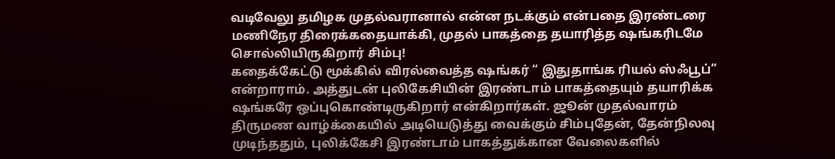வடிவேலு தமிழக முதல்வரானால் என்ன நடக்கும் என்பதை இரண்டரை மணிநேர திரைக்கதையாக்கி, முதல் பாகத்தை தயாரித்த ஷங்கரிடமே சொல்லியிருகிறார் சிம்பு!
கதைக்கேட்டு மூக்கில் விரல்வைத்த ஷங்கர் “ இதுதாங்க ரியல் ஸ்ஃபூப்” என்றாராம். அத்துடன் புலிகேசியின் இரண்டாம் பாகத்தையும் தயாரிக்க ஷங்கரே ஒப்புகொண்டிருகிறார் என்கிறார்கள். ஜூன் முதல்வாரம் திருமண வாழ்க்கையில் அடியெடுத்து வைக்கும் சிம்புதேன், தேன்நிலவு முடிந்ததும், புலிக்கேசி இரண்டாம் பாகத்துக்கான வேலைகளில்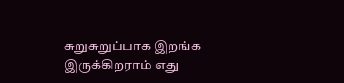சுறுசுறுப்பாக இறங்க இருக்கிறராம் எது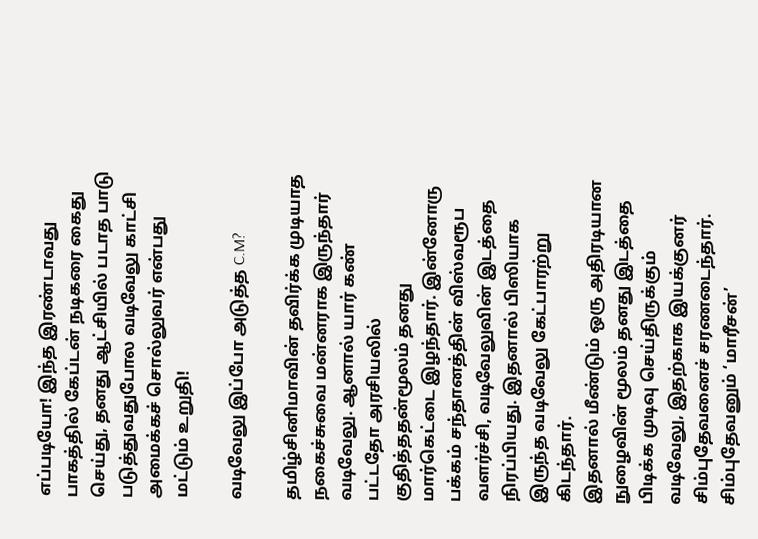எப்படியோ! இந்த இரண்டாவது பாகத்தில் கேப்டன் நடிகரை கைது செய்து, தனது ஆட்சியில் படாத பாடு படுத்துவதுபோல வடிவேலு காட்சி அமைக்கச் சொல்லுவர் என்பது மட்டும் உறுதி!

வடிவேலு இப்போ அடுத்த C.M?

தமிழ்சினிமாவின் தவிர்க்க முடியாத நகைச்சுவை மன்னராக இருந்தார் வடிவேலு. ஆனால் யார் கண் பட்டதோ அரசியலில் குதித்ததன்மூலம் தனது மார்கெட்டை இழந்தார். இன்னோரு பக்கம் சந்தானத்தின் விஸ்வரூப வளர்ச்சி, வடிவேலுவின் இடத்தை நிரப்பியது. இதனால் பிஸியாக இருந்த வடிவேலு கேட்பாரற்று கிடந்தார்.
இதனால் மீண்டும் ஒரு அதிரடியான நுழைவின் மூலம் தனது இடத்தை பிடிக்க முடிவு செய்திருக்கும் வடிவேலு, இதற்காக இயக்குனர் சிம்புதேவனைச் சரணடைந்தார். சிம்புதேவனும் ‘மாரீசன்’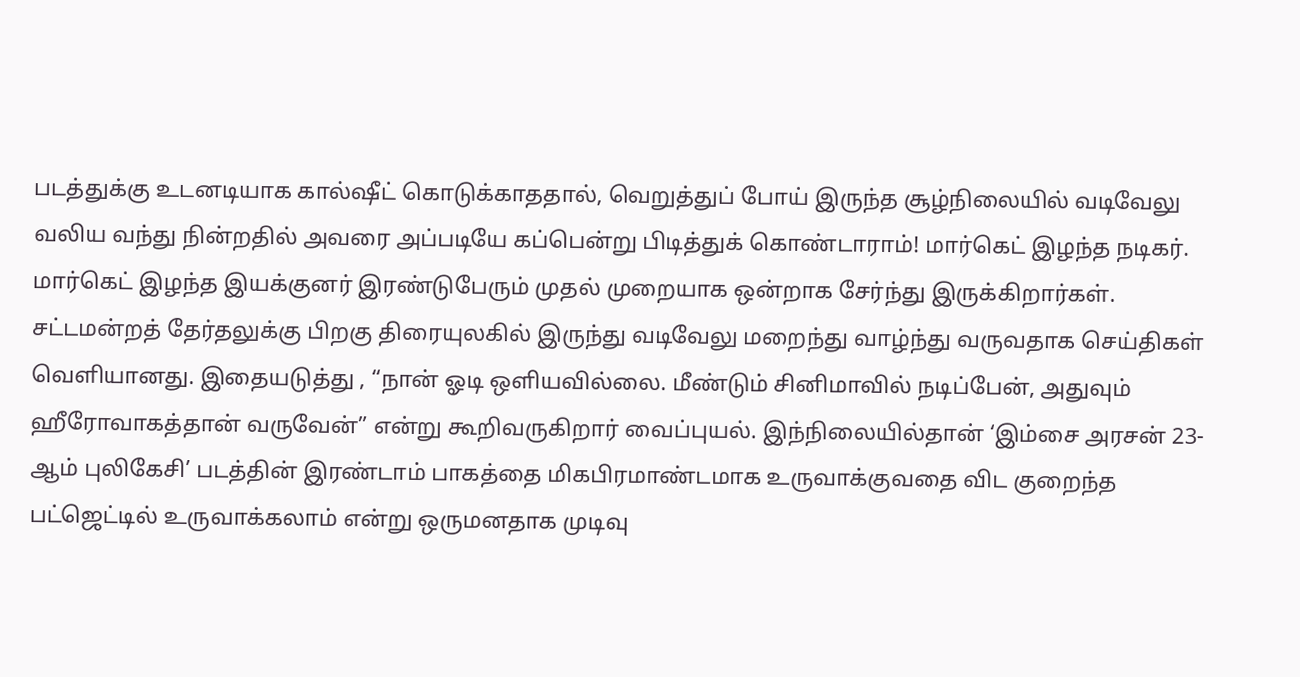படத்துக்கு உடனடியாக கால்ஷீட் கொடுக்காததால், வெறுத்துப் போய் இருந்த சூழ்நிலையில் வடிவேலு வலிய வந்து நின்றதில் அவரை அப்படியே கப்பென்று பிடித்துக் கொண்டாராம்! மார்கெட் இழந்த நடிகர். மார்கெட் இழந்த இயக்குனர் இரண்டுபேரும் முதல் முறையாக ஒன்றாக சேர்ந்து இருக்கிறார்கள்.
சட்டமன்றத் தேர்தலுக்கு பிறகு திரையுலகில் இருந்து வடிவேலு மறைந்து வாழ்ந்து வருவதாக செய்திகள் வெளியானது. இதையடுத்து , “நான் ஓடி ஒளியவில்லை. மீண்டும் சினிமாவில் நடிப்பேன், அதுவும் ஹீரோவாகத்தான் வருவேன்” என்று கூறிவருகிறார் வைப்புயல். இந்நிலையில்தான் ‘இம்சை அரசன் 23-ஆம் புலிகேசி’ படத்தின் இரண்டாம் பாகத்தை மிகபிரமாண்டமாக உருவாக்குவதை விட குறைந்த பட்ஜெட்டில் உருவாக்கலாம் என்று ஒருமனதாக முடிவு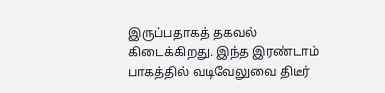இருப்பதாகத் தகவல் கிடைக்கிறது. இந்த இரண்டாம் பாகத்தில் வடிவேலுவை திடீர்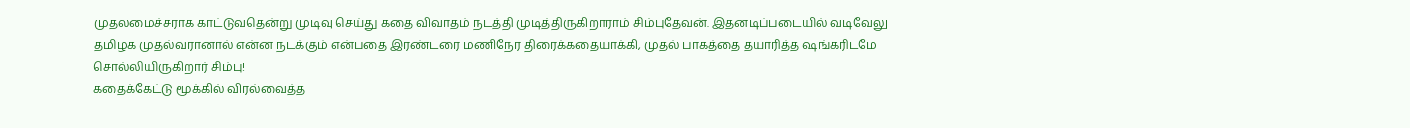முதலமைச்சராக காட்டுவதென்று முடிவு செய்து கதை விவாதம் நடத்தி முடித்திருகிறாராம் சிம்புதேவன். இதனடிப்படையில் வடிவேலு தமிழக முதல்வரானால் என்ன நடக்கும் என்பதை இரண்டரை மணிநேர திரைக்கதையாக்கி, முதல் பாகத்தை தயாரித்த ஷங்கரிடமே சொல்லியிருகிறார் சிம்பு!
கதைக்கேட்டு மூக்கில் விரல்வைத்த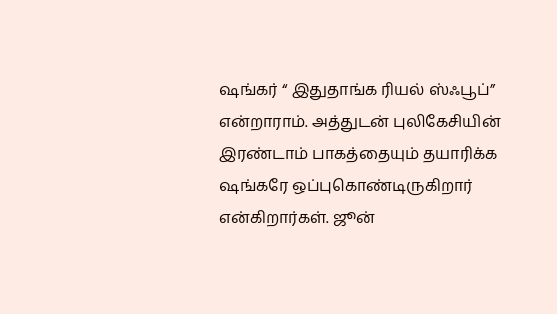ஷங்கர் “ இதுதாங்க ரியல் ஸ்ஃபூப்” என்றாராம். அத்துடன் புலிகேசியின் இரண்டாம் பாகத்தையும் தயாரிக்க ஷங்கரே ஒப்புகொண்டிருகிறார் என்கிறார்கள். ஜூன்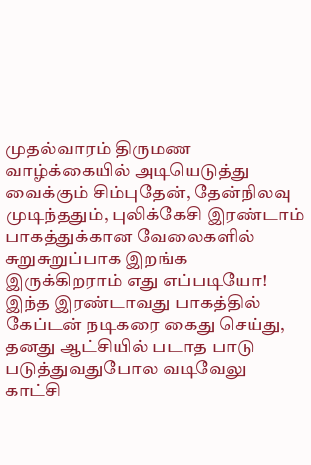முதல்வாரம் திருமண வாழ்க்கையில் அடியெடுத்து வைக்கும் சிம்புதேன், தேன்நிலவு முடிந்ததும், புலிக்கேசி இரண்டாம் பாகத்துக்கான வேலைகளில் சுறுசுறுப்பாக இறங்க இருக்கிறராம் எது எப்படியோ! இந்த இரண்டாவது பாகத்தில் கேப்டன் நடிகரை கைது செய்து, தனது ஆட்சியில் படாத பாடு படுத்துவதுபோல வடிவேலு காட்சி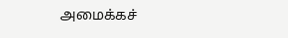அமைக்கச்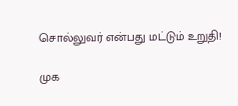சொல்லுவர் என்பது மட்டும் உறுதி!

முக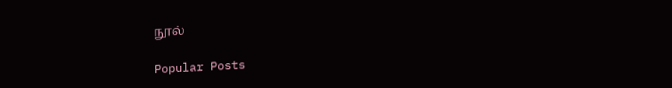நூல்

Popular Posts